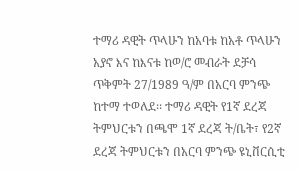ተማሪ ዳዊት ጥላሁን ከአባቱ ከአቶ ጥላሁን አያኖ እና ከእናቱ ከወ/ሮ መብራት ደቻሳ ጥቅምት 27/1989 ዓ/ም በአርባ ምንጭ ከተማ ተወለደ፡፡ ተማሪ ዳዊት የ1ኛ ደረጃ ትምህርቱን በጫሞ 1ኛ ደረጃ ት/ቤት፣ የ2ኛ ደረጃ ትምህርቱን በአርባ ምንጭ ዩኒቨርሲቲ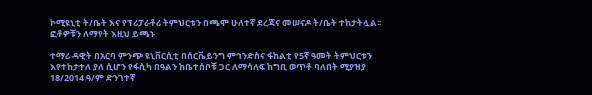ኮሚዩኒቲ ት/ቤት እና የፕሪፓራቶሪ ትምህርቱን በጫሞ ሁለተኛ ደረጃና መሠናዶ ት/ቤት ተከታትሏል፡፡ፎቶዎቹን ለማየት እዚህ ይጫኑ

ተማሪ ዳዊት በአርባ ምንጭ ዩኒቨርሲቲ በሰርቬይንግ ምኅንድስና ፋከልቲ የ5ኛ ዓመት ትምህርቱን እየተከታተለ ያለ ሲሆን የፋሲካ በዓልን ከቤተሰቦቹ ጋር ለማሳለፍ ከግቢ ወጥቶ ባለበት ሚያዝያ 18/2014 ዓ/ም ድንገተኛ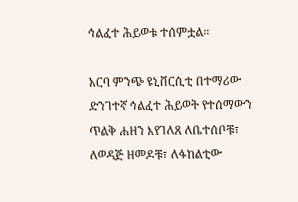ኅልፈተ ሕይወቱ ተሰምቷል፡፡

አርባ ምንጭ ዩኒቨርሲቲ በተማሪው ድንገተኛ ኅልፈተ ሕይወት የተሰማውን ጥልቅ ሐዘን እየገለጸ ለቤተሰቦቹ፣ ለወዳጅ ዘመዶቹ፣ ለፋከልቲው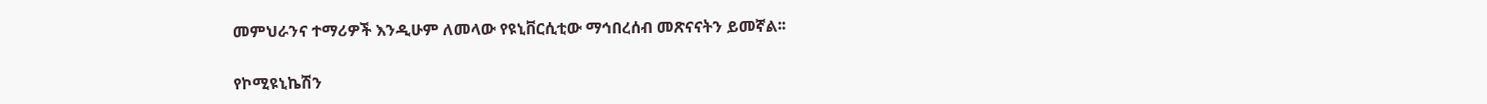መምህራንና ተማሪዎች እንዲሁም ለመላው የዩኒቨርሲቲው ማኅበረሰብ መጽናናትን ይመኛል፡፡

የኮሚዩኒኬሽን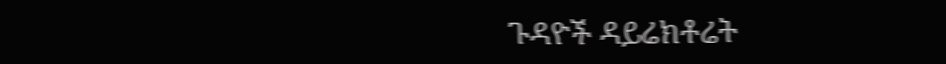ጉዳዮች ዳይሬክቶሬት